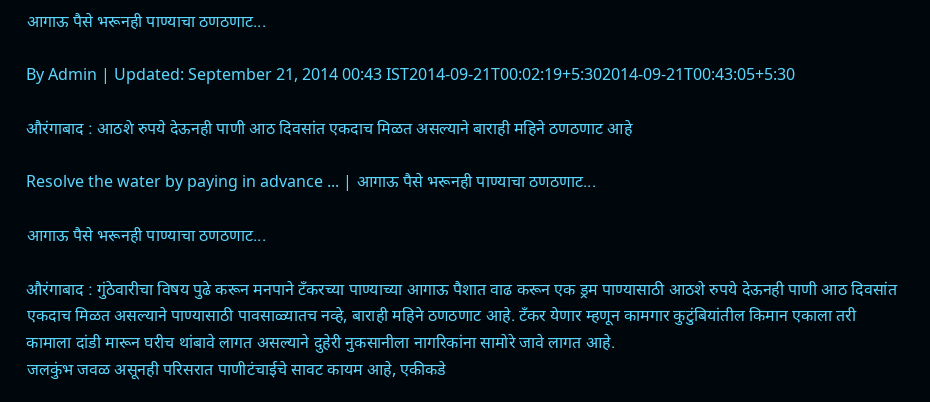आगाऊ पैसे भरूनही पाण्याचा ठणठणाट...

By Admin | Updated: September 21, 2014 00:43 IST2014-09-21T00:02:19+5:302014-09-21T00:43:05+5:30

औरंगाबाद : आठशे रुपये देऊनही पाणी आठ दिवसांत एकदाच मिळत असल्याने बाराही महिने ठणठणाट आहे

Resolve the water by paying in advance ... | आगाऊ पैसे भरूनही पाण्याचा ठणठणाट...

आगाऊ पैसे भरूनही पाण्याचा ठणठणाट...

औरंगाबाद : गुंठेवारीचा विषय पुढे करून मनपाने टँकरच्या पाण्याच्या आगाऊ पैशात वाढ करून एक ड्रम पाण्यासाठी आठशे रुपये देऊनही पाणी आठ दिवसांत एकदाच मिळत असल्याने पाण्यासाठी पावसाळ्यातच नव्हे, बाराही महिने ठणठणाट आहे. टँकर येणार म्हणून कामगार कुटुंबियांतील किमान एकाला तरी कामाला दांडी मारून घरीच थांबावे लागत असल्याने दुहेरी नुकसानीला नागरिकांना सामोरे जावे लागत आहे.
जलकुंभ जवळ असूनही परिसरात पाणीटंचाईचे सावट कायम आहे, एकीकडे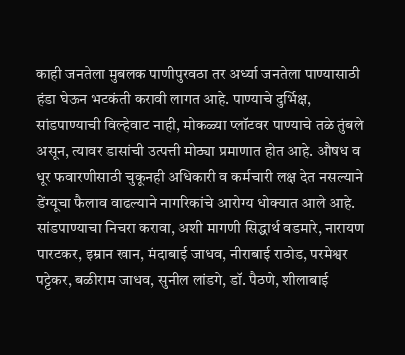काही जनतेला मुबलक पाणीपुरवठा तर अर्ध्या जनतेला पाण्यासाठी हंडा घेऊन भटकंती करावी लागत आहे. पाण्याचे दुर्भिक्ष, सांडपाण्याची विल्हेवाट नाही, मोकळ्या प्लॉटवर पाण्याचे तळे तुंबले असून, त्यावर डासांची उत्पत्ती मोठ्या प्रमाणात होत आहे. औषध व धूर फवारणीसाठी चुकूनही अधिकारी व कर्मचारी लक्ष देत नसल्याने डेंग्यूचा फैलाव वाढल्याने नागरिकांचे आरोग्य धोक्यात आले आहे. सांडपाण्याचा निचरा करावा, अशी मागणी सिद्धार्थ वडमारे, नारायण पारटकर, इम्रान खान, मंदाबाई जाधव, नीराबाई राठोड, परमेश्वर पट्टेकर, बळीराम जाधव, सुनील लांडगे, डॉ. पैठणे, शीलाबाई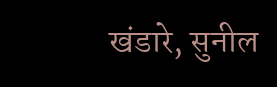खंडारे, सुनील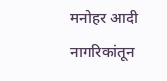मनोहर आदी नागरिकांतून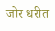जोर धरीत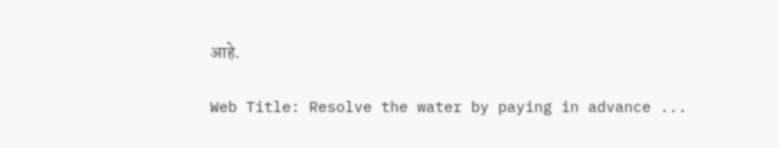आहे.

Web Title: Resolve the water by paying in advance ...